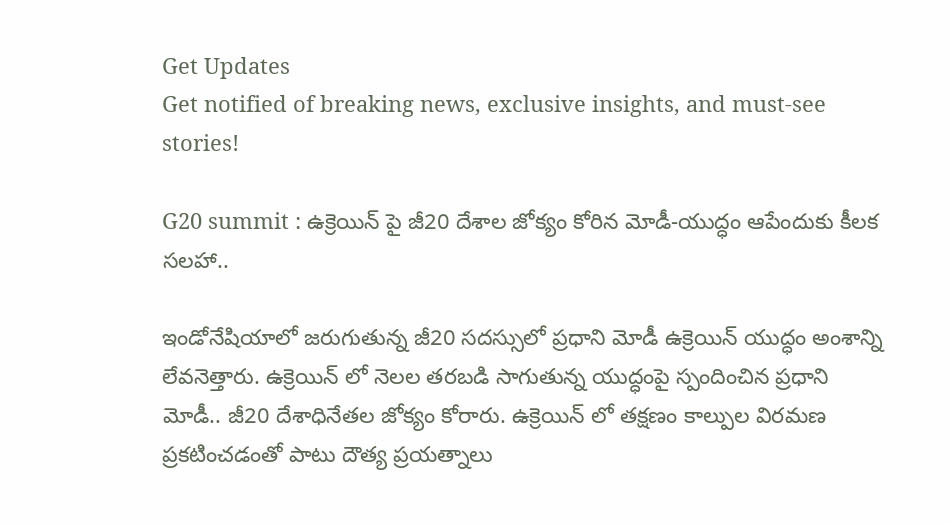Get Updates
Get notified of breaking news, exclusive insights, and must-see stories!

G20 summit : ఉక్రెయిన్ పై జీ20 దేశాల జోక్యం కోరిన మోడీ-యుద్ధం ఆపేందుకు కీలక సలహా..

ఇండోనేషియాలో జరుగుతున్న జీ20 సదస్సులో ప్రధాని మోడీ ఉక్రెయిన్ యుద్ధం అంశాన్ని లేవనెత్తారు. ఉక్రెయిన్ లో నెలల తరబడి సాగుతున్న యుద్ధంపై స్పందించిన ప్రధాని మోడీ.. జీ20 దేశాధినేతల జోక్యం కోరారు. ఉక్రెయిన్ లో తక్షణం కాల్పుల విరమణ ప్రకటించడంతో పాటు దౌత్య ప్రయత్నాలు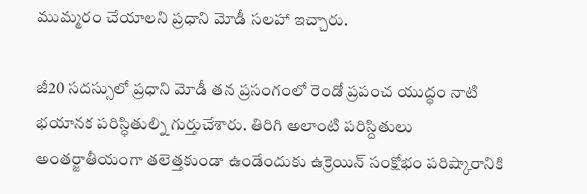ముమ్మరం చేయాలని ప్రధాని మోడీ సలహా ఇచ్చారు.

జీ20 సదస్సులో ప్రధాని మోడీ తన ప్రసంగంలో రెండో ప్రపంచ యుద్ధం నాటి భయానక పరిస్ధితుల్ని గుర్తుచేశారు. తిరిగి అలాంటి పరిస్దితులు అంతర్జాతీయంగా తలెత్తకుండా ఉండేందుకు ఉక్రెయిన్ సంక్షోభం పరిష్కారానికి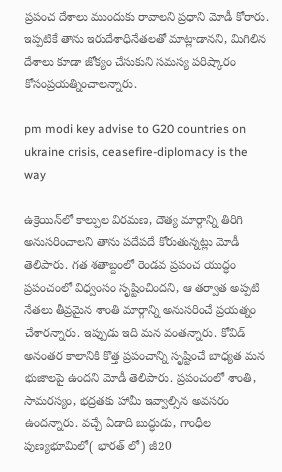ప్రపంచ దేశాలు ముందుకు రావాలని ప్రధాని మోడీ కోరారు. ఇప్పటికే తాను ఇరుదేశాధినేతలతో మాట్లాడానని, మిగిలిన దేశాలు కూడా జోక్యం చేసుకుని సమస్య పరిష్కారం కోసంప్రయత్నించాలన్నారు.

pm modi key advise to G20 countries on ukraine crisis, ceasefire-diplomacy is the way

ఉక్రెయిన్‌లో కాల్పుల విరమణ, దౌత్య మార్గాన్ని తిరిగి అనుసరించాలని తాను పదేపదే కోరుతున్నట్లు మోడీ తెలిపారు. గత శతాబ్దంలో రెండవ ప్రపంచ యుద్ధం ప్రపంచంలో విధ్వంసం సృష్టించిందని, ఆ తర్వాత అప్పటి నేతలు తీవ్రమైన శాంతి మార్గాన్ని అనుసరించే ప్రయత్నం చేశారన్నారు. ఇప్పుడు ఇది మన వంతన్నారు. కోవిడ్ అనంతర కాలానికి కొత్త ప్రపంచాన్ని సృష్టించే బాధ్యత మన భుజాలపై ఉందని మోడీ తెలిపారు. ప్రపంచంలో శాంతి, సామరస్యం, భద్రతకు హామీ ఇవ్వాల్సిన అవసరం ఉందన్నారు. వచ్చే ఏడాది బుద్ధుడు, గాంధీల పుణ్యభూమిలో( భారత్ లో) జీ20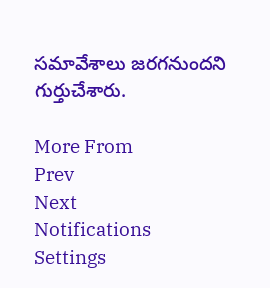సమావేశాలు జరగనుందని గుర్తుచేశారు.

More From
Prev
Next
Notifications
Settings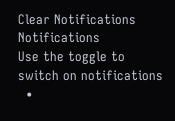Clear Notifications
Notifications
Use the toggle to switch on notifications
  •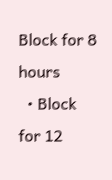Block for 8 hours
  • Block for 12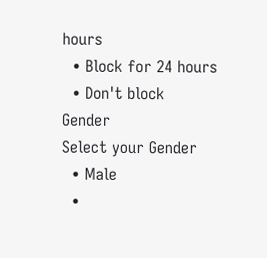hours
  • Block for 24 hours
  • Don't block
Gender
Select your Gender
  • Male
  •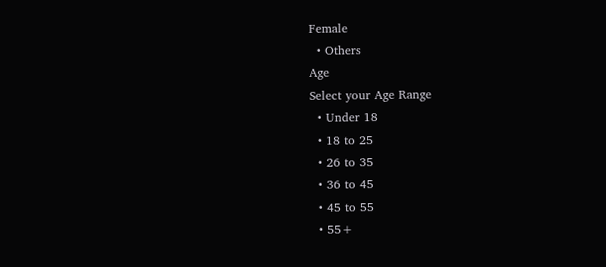Female
  • Others
Age
Select your Age Range
  • Under 18
  • 18 to 25
  • 26 to 35
  • 36 to 45
  • 45 to 55
  • 55+